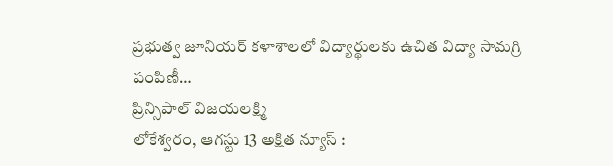ప్రభుత్వ జూనియర్ కళాశాలలో విద్యార్థులకు ఉచిత విద్యా సామగ్రి పంపిణీ…
ప్రిన్సిపాల్ విజయలక్ష్మి
లోకేశ్వరం, ఆగస్టు 13 అక్షిత న్యూస్ :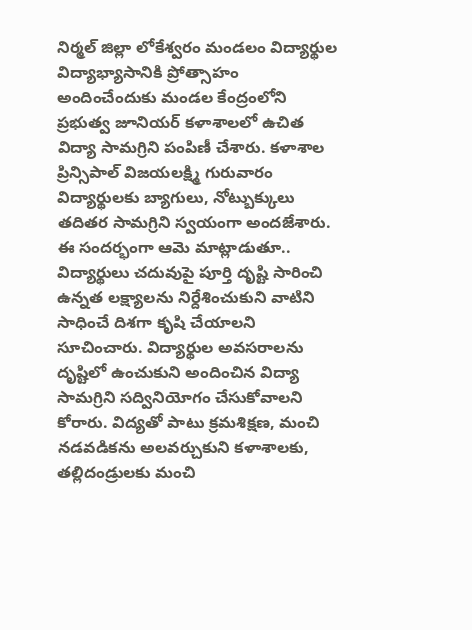నిర్మల్ జిల్లా లోకేశ్వరం మండలం విద్యార్థుల విద్యాభ్యాసానికి ప్రోత్సాహం అందించేందుకు మండల కేంద్రంలోని ప్రభుత్వ జూనియర్ కళాశాలలో ఉచిత విద్యా సామగ్రిని పంపిణీ చేశారు. కళాశాల ప్రిన్సిపాల్ విజయలక్ష్మి గురువారం విద్యార్థులకు బ్యాగులు, నోట్బుక్కులు తదితర సామగ్రిని స్వయంగా అందజేశారు. ఈ సందర్భంగా ఆమె మాట్లాడుతూ.. విద్యార్థులు చదువుపై పూర్తి దృష్టి సారించి ఉన్నత లక్ష్యాలను నిర్దేశించుకుని వాటిని సాధించే దిశగా కృషి చేయాలని సూచించారు. విద్యార్థుల అవసరాలను దృష్టిలో ఉంచుకుని అందించిన విద్యా సామగ్రిని సద్వినియోగం చేసుకోవాలని కోరారు. విద్యతో పాటు క్రమశిక్షణ, మంచి నడవడికను అలవర్చుకుని కళాశాలకు, తల్లిదండ్రులకు మంచి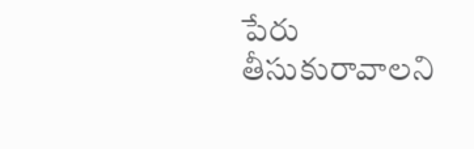పేరు తీసుకురావాలని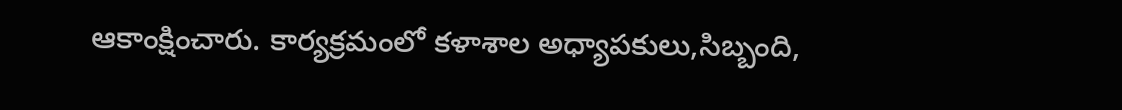ఆకాంక్షించారు. కార్యక్రమంలో కళాశాల అధ్యాపకులు,సిబ్బంది,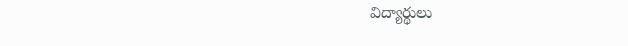విద్యార్థులు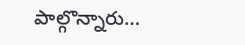పాల్గొన్నారు…